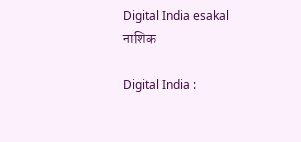Digital India esakal
नाशिक

Digital India :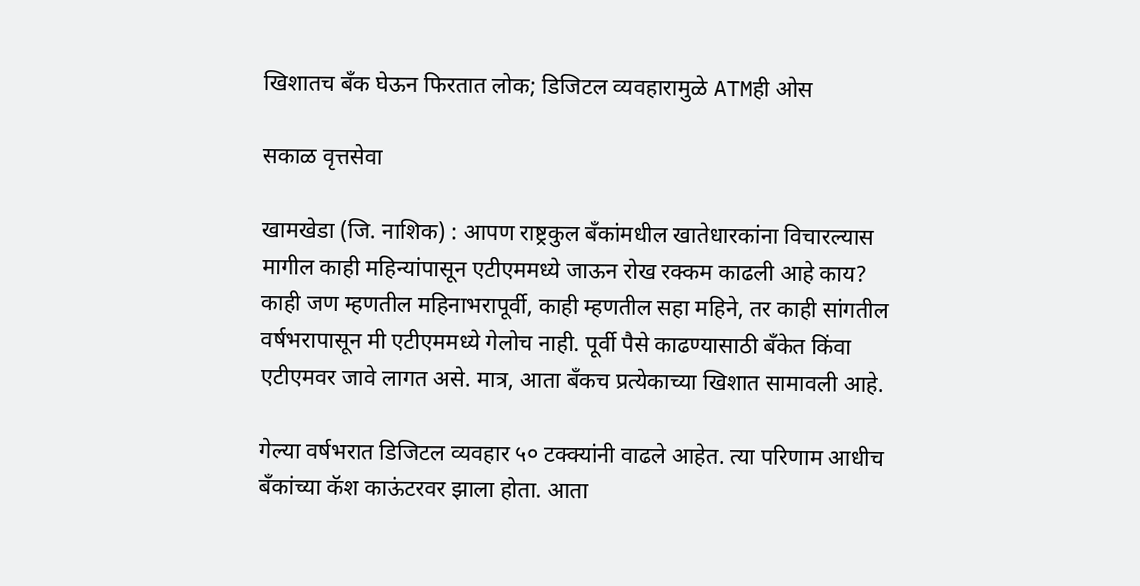खिशातच बँक घेऊन फिरतात लोक; डिजिटल व्यवहारामुळे ATMही ओस

सकाळ वृत्तसेवा

खामखेडा (जि. नाशिक) : आपण राष्ट्रकुल बँकांमधील खातेधारकांना विचारल्यास मागील काही महिन्यांपासून एटीएममध्ये जाऊन रोख रक्कम काढली आहे काय? काही जण म्हणतील महिनाभरापूर्वी, काही म्हणतील सहा महिने, तर काही सांगतील वर्षभरापासून मी एटीएममध्ये गेलोच नाही. पूर्वी पैसे काढण्यासाठी बँकेत किंवा एटीएमवर जावे लागत असे. मात्र, आता बँकच प्रत्येकाच्या खिशात सामावली आहे.

गेल्या वर्षभरात डिजिटल व्यवहार ५० टक्क्यांनी वाढले आहेत. त्या परिणाम आधीच बँकांच्या कॅश काऊंटरवर झाला होता. आता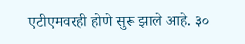एटीएमवरही होणे सुरू झाले आहे. ३०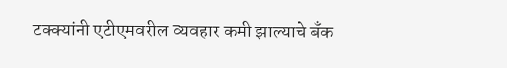टक्क्यांनी एटीएमवरील व्यवहार कमी झाल्याचे बँक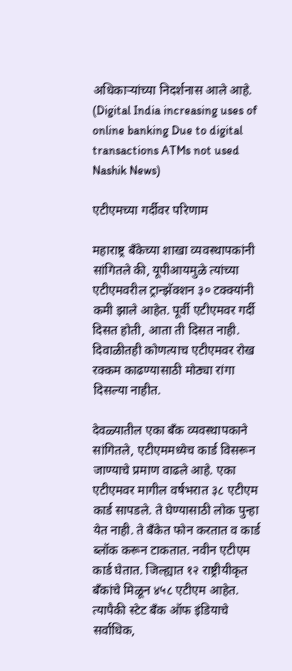अधिकाऱ्यांच्या निदर्शनास आले आहे. (Digital India increasing uses of online banking Due to digital transactions ATMs not used Nashik News)

एटीएमच्या गर्दीवर परिणाम

महाराष्ट्र बँकेच्या शाखा व्यवस्थापकांनी सांगितले की, यूपीआयमुळे त्यांच्या एटीएमवरील ट्रान्झॅक्शन ३० टक्क्यांनी कमी झाले आहेत. पूर्वी एटीएमवर गर्दी दिसत होती, आता ती दिसत नाही. दिवाळीतही कोणत्याच एटीएमवर रोख रक्कम काढण्यासाठी मोठ्या रांगा दिसल्या नाहीत.

देवळ्यातील एका बँक व्यवस्थापकाने सांगितले, एटीएममध्येच कार्ड विसरून जाण्याचे प्रमाण वाढले आहे. एका एटीएमवर मागील वर्षभरात ३८ एटीएम कार्ड सापडले. ते घेण्यासाठी लोक पुन्हा येत नाही. ते बँकेत फोन करतात व कार्ड ब्लॉक करून टाकतात. नवीन एटीएम कार्ड घेतात. जिल्ह्यात १२ राष्ट्रीयीकृत बँकांचे मिळून ४५८ एटीएम आहेत. त्यापैकी स्टेट बँक ऑफ इंडियाचे सर्वाधिक,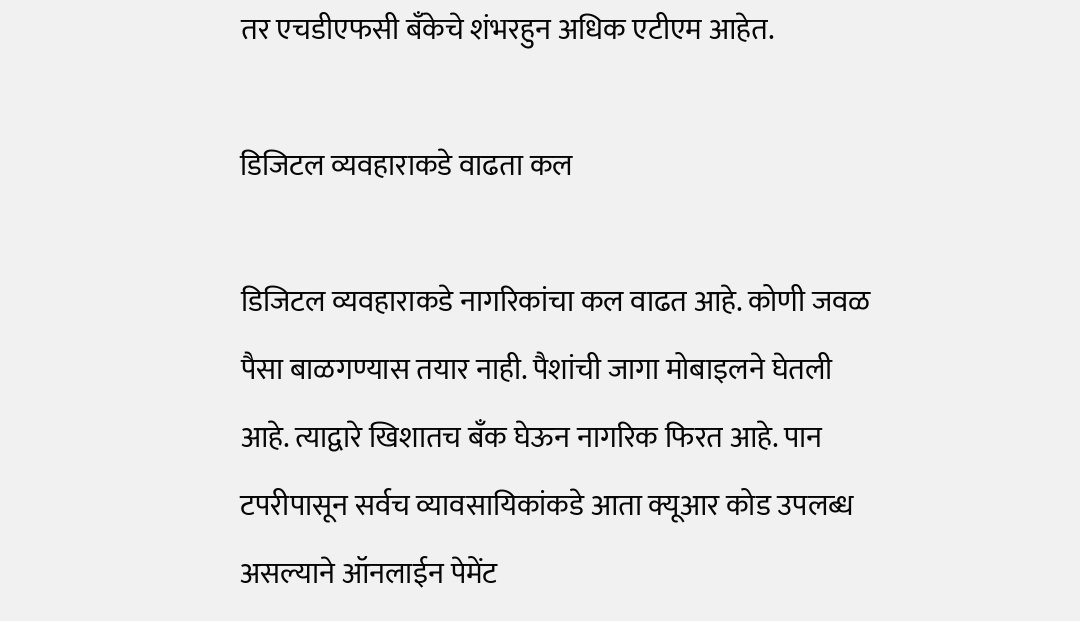तर एचडीएफसी बँकेचे शंभरहुन अधिक एटीएम आहेत.

डिजिटल व्यवहाराकडे वाढता कल

डिजिटल व्यवहाराकडे नागरिकांचा कल वाढत आहे. कोणी जवळ पैसा बाळगण्यास तयार नाही. पैशांची जागा मोबाइलने घेतली आहे. त्याद्वारे खिशातच बँक घेऊन नागरिक फिरत आहे. पान टपरीपासून सर्वच व्यावसायिकांकडे आता क्यूआर कोड उपलब्ध असल्याने ऑनलाईन पेमेंट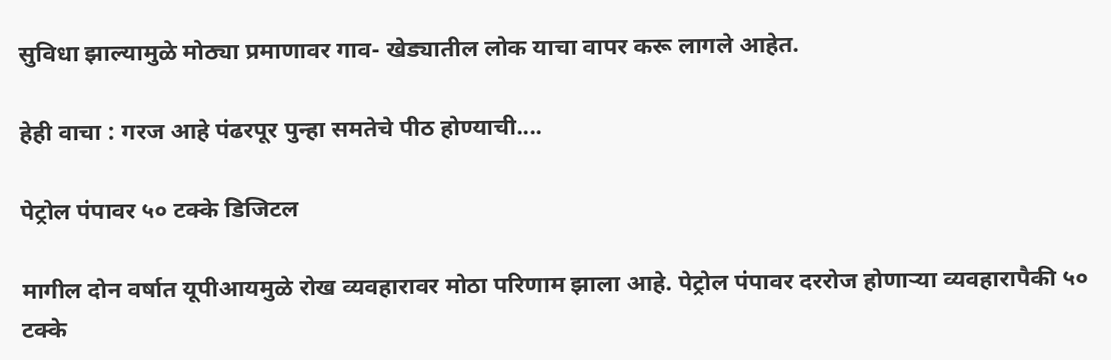सुविधा झाल्यामुळे मोठ्या प्रमाणावर गाव- खेड्यातील लोक याचा वापर करू लागले आहेत.

हेही वाचा : गरज आहे पंढरपूर पुन्हा समतेचे पीठ होण्याची....

पेट्रोल पंपावर ५० टक्के डिजिटल

मागील दोन वर्षात यूपीआयमुळे रोख व्यवहारावर मोठा परिणाम झाला आहे. पेट्रोल पंपावर दररोज होणाऱ्या व्यवहारापैकी ५० टक्के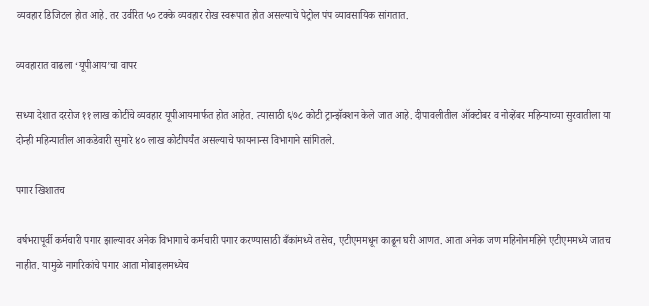व्यवहार डिजिटल होत आहे. तर उर्वरित ५० टक्के व्यवहार रोख स्वरूपात होत असल्याचे पेट्रोल पंप व्यावसायिक सांगतात.

व्यवहारात वाढला ‘यूपीआय’चा वापर

सध्या देशात दररोज ११ लाख कोटींचे व्यवहार यूपीआयमार्फत होत आहेत. त्यासाठी ६७८ कोटी ट्रान्झॅक्शन केले जात आहे. दीपावलीतील ऑक्टोबर व नोव्हेंबर महिन्याच्या सुरवातीला या दोन्ही महिन्यातील आकडेवारी सुमारे ४० लाख कोटीपर्यंत असल्याचे फायनान्स विभागाने सांगितले.

पगार खिशातच

वर्षभरापूर्वी कर्मचारी पगार झाल्यावर अनेक विभागाचे कर्मचारी पगार करण्यासाठी बँकांमध्ये तसेच, एटीएममधून काढून घरी आणत. आता अनेक जण महिनोनमहिने एटीएममध्ये जातच नाहीत. यामुळे नागरिकांचे पगार आता मोबाइलमध्येच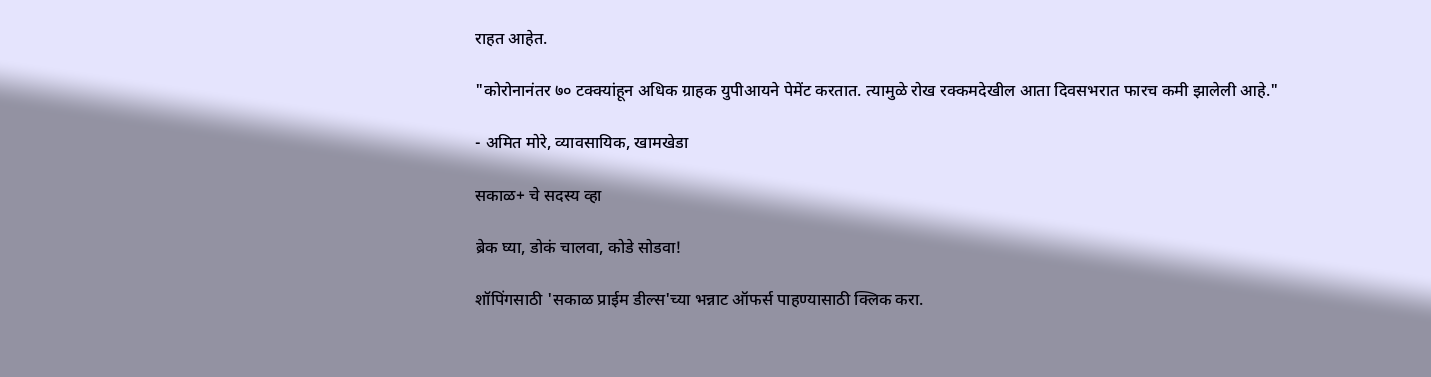राहत आहेत.

"कोरोनानंतर ७० टक्क्यांहून अधिक ग्राहक युपीआयने पेमेंट करतात. त्यामुळे रोख रक्कमदेखील आता दिवसभरात फारच कमी झालेली आहे."

- अमित मोरे, व्यावसायिक, खामखेडा

सकाळ+ चे सदस्य व्हा

ब्रेक घ्या, डोकं चालवा, कोडे सोडवा!

शॉपिंगसाठी 'सकाळ प्राईम डील्स'च्या भन्नाट ऑफर्स पाहण्यासाठी क्लिक करा.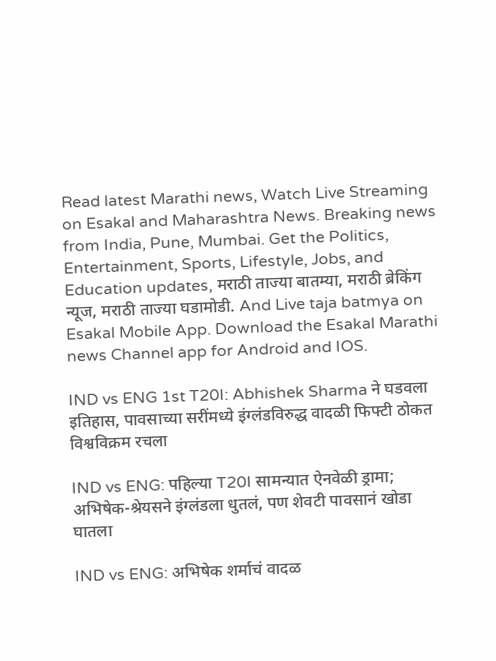Read latest Marathi news, Watch Live Streaming on Esakal and Maharashtra News. Breaking news from India, Pune, Mumbai. Get the Politics, Entertainment, Sports, Lifestyle, Jobs, and Education updates, मराठी ताज्या बातम्या, मराठी ब्रेकिंग न्यूज, मराठी ताज्या घडामोडी. And Live taja batmya on Esakal Mobile App. Download the Esakal Marathi news Channel app for Android and IOS.

IND vs ENG 1st T20I: Abhishek Sharma ने घडवला इतिहास, पावसाच्या सरींमध्ये इंग्लंडविरुद्ध वादळी फिफ्टी ठोकत विश्वविक्रम रचला

IND vs ENG: पहिल्या T20I सामन्यात ऐनवेळी ड्रामा; अभिषेक-श्रेयसने इंग्लंडला धुतलं, पण शेवटी पावसानं खोडा घातला

IND vs ENG: अभिषेक शर्माचं वादळ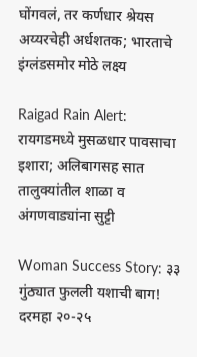घोंगवलं, तर कर्णधार श्रेयस अय्यरचेही अर्धशतक; भारताचे इंग्लंडसमोर मोठे लक्ष्य

Raigad Rain Alert: रायगडमध्ये मुसळधार पावसाचा इशारा; अलिबागसह सात तालुक्यांतील शाळा व अंगणवाड्यांना सुट्टी

Woman Success Story: ३३ गुंठ्यात फुलली यशाची बाग! दरमहा २०-२५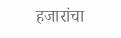हजारांचा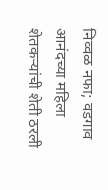निव्वळ नफा; वडगाव आनंदच्या महिला शेतकऱ्यांची शेती ठरली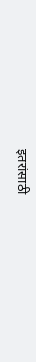इतरांसाठी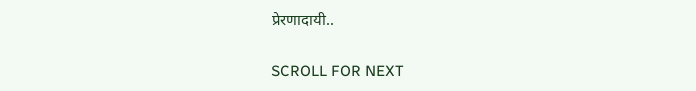प्रेरणादायी..

SCROLL FOR NEXT